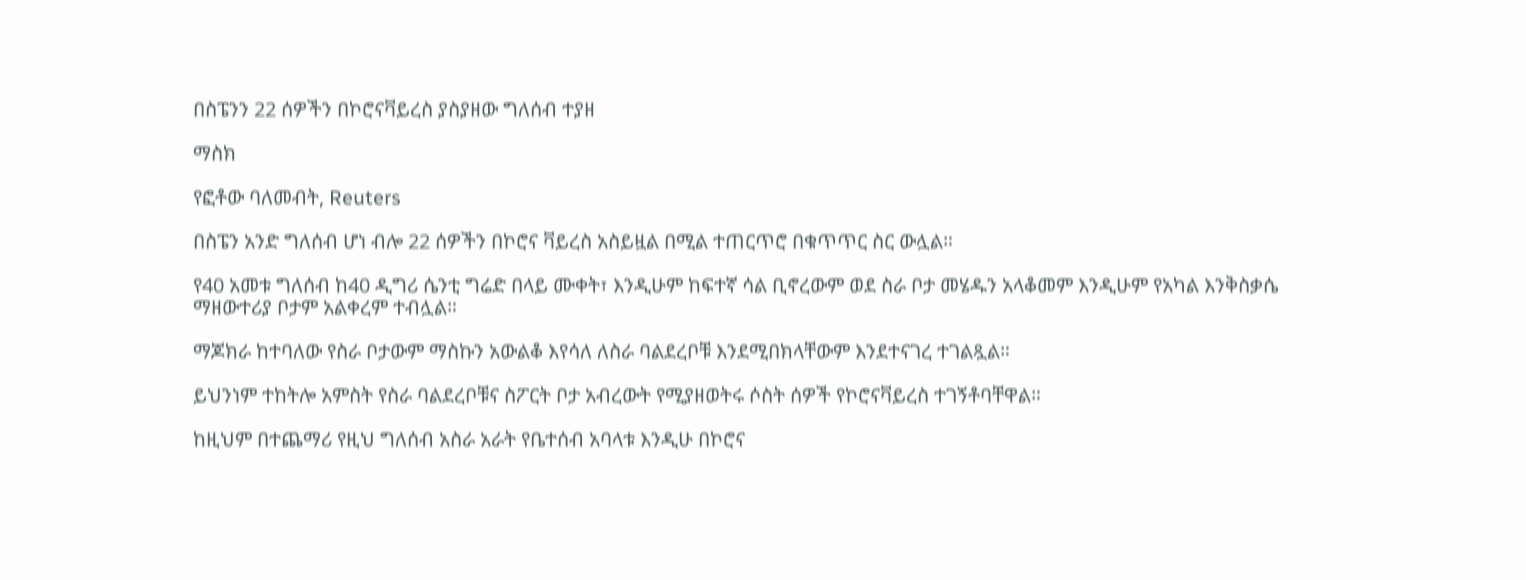በስፔንን 22 ሰዎችን በኮሮናቫይረስ ያስያዘው ግለሰብ ተያዘ

ማስክ

የፎቶው ባለመብት, Reuters

በስፔን አንድ ግለሰብ ሆነ ብሎ 22 ሰዎችን በኮሮና ቫይረስ አስይዟል በሚል ተጠርጥሮ በቁጥጥር ስር ውሏል።

የ40 አመቱ ግለሰብ ከ40 ዲግሪ ሴንቲ ግሬድ በላይ ሙቀት፣ እንዲሁም ከፍተኛ ሳል ቢኖረውም ወደ ስራ ቦታ መሄዱን አላቆመም እንዲሁም የአካል እንቅስቃሴ ማዘውተሪያ ቦታም አልቀረም ተብሏል።

ማጆክራ ከተባለው የስራ ቦታውም ማስኩን አውልቆ እየሳለ ለስራ ባልደረቦቹ እንደሚበክላቸውም እንደተናገረ ተገልጿል።

ይህንነም ተከትሎ አምስት የስራ ባልደረቦቹና ስፖርት ቦታ አብረውት የሚያዘወትሩ ሶስት ሰዎች የኮሮናቫይረስ ተገኝቶባቸዋል።

ከዚህም በተጨማሪ የዚህ ግለሰብ አስራ አራት የቤተሰብ አባላቱ እንዲሁ በኮሮና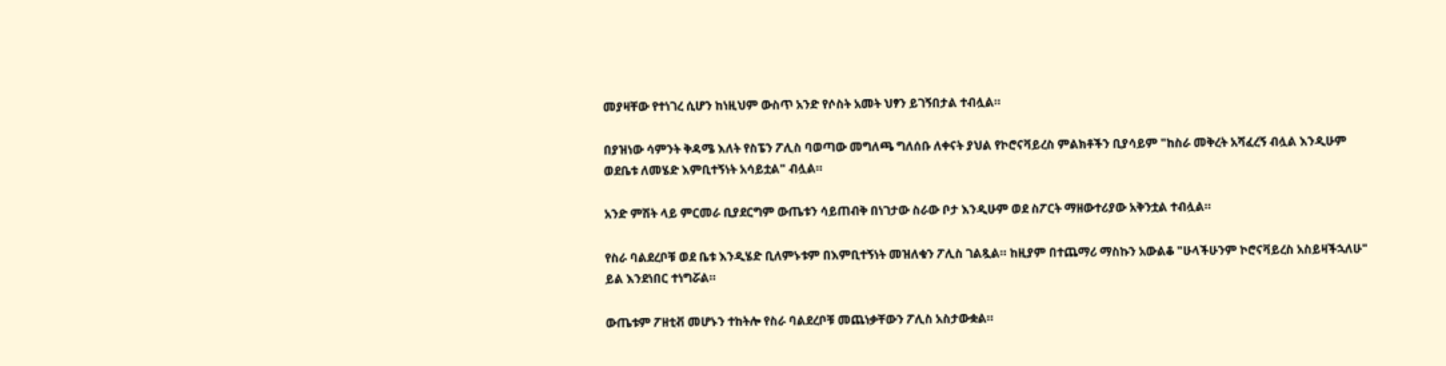መያዛቸው የተነገረ ሲሆን ከነዚህም ውስጥ አንድ የሶስት አመት ህፃን ይገኝበታል ተብሏል።

በያዝነው ሳምንት ቅዳሜ እለት የስፔን ፖሊስ ባወጣው መግለጫ ግለሰቡ ለቀናት ያህል የኮሮናቫይረስ ምልክቶችን ቢያሳይም "ከስራ መቅረት አሻፈረኝ ብሏል እንዲሁም ወደቤቱ ለመሄድ እምቢተኝነት አሳይቷል" ብሏል።

አንድ ምሽት ላይ ምርመራ ቢያደርግም ውጤቱን ሳይጠብቅ በነገታው ስራው ቦታ እንዲሁም ወደ ስፖርት ማዘውተሪያው አቅንቷል ተብሏል።

የስራ ባልደረቦቹ ወደ ቤቱ እንዲሄድ ቢለምኑቱም በእምቢተኝነት መዝለቁን ፖሊስ ገልጿል። ከዚያም በተጨማሪ ማስኩን አውልቆ "ሁላችሁንም ኮሮናቫይረስ አስይዛችኋለሁ" ይል እንደነበር ተነግሯል።

ውጤቱም ፖዘቲቭ መሆኑን ተከትሎ የስራ ባልደረቦቹ መጨነቃቸውን ፖሊስ አስታውቋል።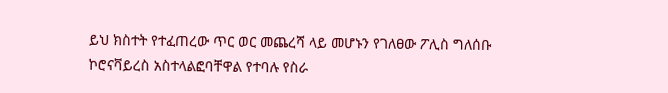ይህ ክስተት የተፈጠረው ጥር ወር መጨረሻ ላይ መሆኑን የገለፀው ፖሊስ ግለሰቡ ኮሮናቫይረስ አስተላልፎባቸዋል የተባሉ የስራ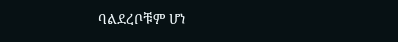ባልደረቦቹም ሆነ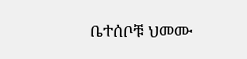ቤተሰቦቹ ህመሙ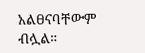አልፀናባቸውም ብሏል።